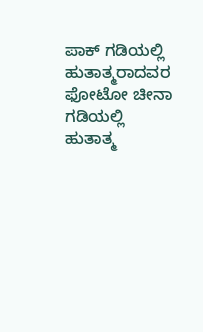ಪಾಕ್‌ ಗಡಿಯಲ್ಲಿ ಹುತಾತ್ಮರಾದವರ ಫೋಟೋ ಚೀನಾ ಗಡಿಯಲ್ಲಿ ಹುತಾತ್ಮ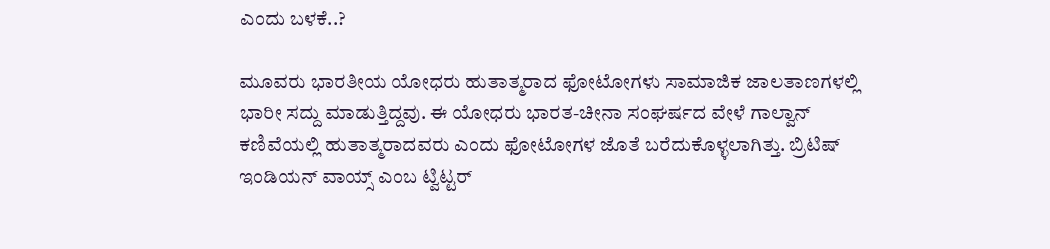ಎಂದು ಬಳಕೆ..?

ಮೂವರು ಭಾರತೀಯ ಯೋಧರು ಹುತಾತ್ಮರಾದ ಫೋಟೋಗಳು ಸಾಮಾಜಿಕ ಜಾಲತಾಣಗಳಲ್ಲಿ ಭಾರೀ ಸದ್ದು ಮಾಡುತ್ತಿದ್ದವು. ಈ ಯೋಧರು ಭಾರತ-ಚೀನಾ ಸಂಘರ್ಷದ ವೇಳೆ ಗಾಲ್ವಾನ್ ಕಣಿವೆಯಲ್ಲಿ ಹುತಾತ್ಮರಾದವರು ಎಂದು ಫೋಟೋಗಳ ಜೊತೆ ಬರೆದುಕೊಳ್ಳಲಾಗಿತ್ತು. ಬ್ರಿಟಿಷ್ ಇಂಡಿಯನ್ ವಾಯ್ಸ್ ಎಂಬ ಟ್ವಿಟ್ಟರ್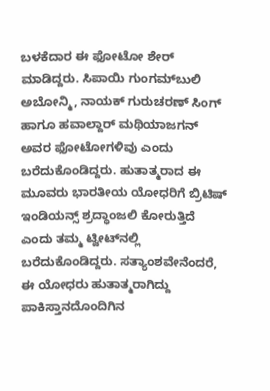ಬಳಕೆದಾರ ಈ ಫೋಟೋ ಶೇರ್ ಮಾಡಿದ್ದರು. ಸಿಪಾಯಿ ಗುಂಗಮ್‌ಬುಲಿ ಅಬೋನ್ಮಿ, ನಾಯಕ್ ಗುರುಚರಣ್ ಸಿಂಗ್ ಹಾಗೂ ಹವಾಲ್ದಾರ್ ಮಥಿಯಾಜಗನ್ ಅವರ ಫೋಟೋಗಳಿವು ಎಂದು ಬರೆದುಕೊಂಡಿದ್ದರು. ಹುತಾತ್ಮರಾದ ಈ ಮೂವರು ಭಾರತೀಯ ಯೋಧರಿಗೆ ಬ್ರಿಟಿಷ್‌ ಇಂಡಿಯನ್ಸ್‌ ಶ್ರದ್ಧಾಂಜಲಿ ಕೋರುತ್ತಿದೆ ಎಂದು ತಮ್ಮ ಟ್ವೀಟ್‌ನಲ್ಲಿ ಬರೆದುಕೊಂಡಿದ್ದರು. ಸತ್ಯಾಂಶವೇನೆಂದರೆ, ಈ ಯೋಧರು ಹುತಾತ್ಮರಾಗಿದ್ದು ಪಾಕಿಸ್ತಾನದೊಂದಿಗಿನ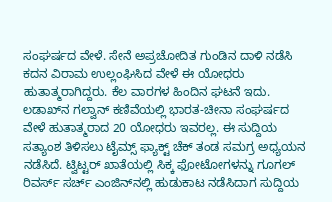ಸಂಘರ್ಷದ ವೇಳೆ. ಸೇನೆ ಅಪ್ರಚೋದಿತ ಗುಂಡಿನ ದಾಳಿ ನಡೆಸಿ ಕದನ ವಿರಾಮ ಉಲ್ಲಂಘಿಸಿದ ವೇಳೆ ಈ ಯೋಧರು ಹುತಾತ್ಮರಾಗಿದ್ದರು. ಕೆಲ ವಾರಗಳ ಹಿಂದಿನ ಘಟನೆ ಇದು. ಲಡಾಖ್‌ನ ಗಲ್ವಾನ್‌ ಕಣಿವೆಯಲ್ಲಿ ಭಾರತ-ಚೀನಾ ಸಂಘರ್ಷದ ವೇಳೆ ಹುತಾತ್ಮರಾದ 20 ಯೋಧರು ಇವರಲ್ಲ. ಈ ಸುದ್ದಿಯ ಸತ್ಯಾಂಶ ತಿಳಿಸಲು ಟೈಮ್ಸ್‌ ಫ್ಯಾಕ್ಟ್‌ ಚೆಕ್‌ ತಂಡ ಸಮಗ್ರ ಅಧ್ಯಯನ ನಡೆಸಿದೆ. ಟ್ವಿಟ್ಟರ್‌ ಖಾತೆಯಲ್ಲಿ ಸಿಕ್ಕ ಫೋಟೋಗಳನ್ನು ಗೂಗಲ್‌ ರಿವರ್ಸ್‌ ಸರ್ಚ್ ಎಂಜಿನ್‌ನಲ್ಲಿ ಹುಡುಕಾಟ ನಡೆಸಿದಾಗ ಸುದ್ದಿಯ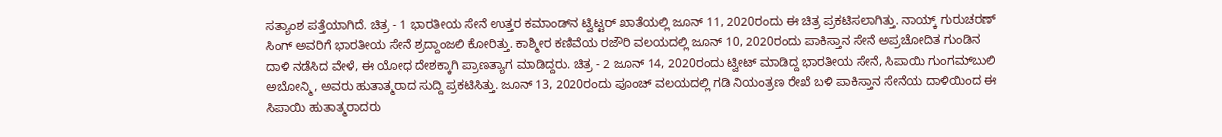ಸತ್ಯಾಂಶ ಪತ್ತೆಯಾಗಿದೆ. ಚಿತ್ರ - 1 ಭಾರತೀಯ ಸೇನೆ ಉತ್ತರ ಕಮಾಂಡ್‌ನ ಟ್ವಿಟ್ಟರ್‌ ಖಾತೆಯಲ್ಲಿ ಜೂನ್ 11, 2020ರಂದು ಈ ಚಿತ್ರ ಪ್ರಕಟಿಸಲಾಗಿತ್ತು. ನಾಯ್ಕ್‌ ಗುರುಚರಣ್ ಸಿಂಗ್‌ ಅವರಿಗೆ ಭಾರತೀಯ ಸೇನೆ ಶ್ರದ್ದಾಂಜಲಿ ಕೋರಿತ್ತು. ಕಾಶ್ಮೀರ ಕಣಿವೆಯ ರಜೌರಿ ವಲಯದಲ್ಲಿ ಜೂನ್ 10, 2020ರಂದು ಪಾಕಿಸ್ತಾನ ಸೇನೆ ಅಪ್ರಚೋದಿತ ಗುಂಡಿನ ದಾಳಿ ನಡೆಸಿದ ವೇಳೆ, ಈ ಯೋಧ ದೇಶಕ್ಕಾಗಿ ಪ್ರಾಣತ್ಯಾಗ ಮಾಡಿದ್ದರು. ಚಿತ್ರ - 2 ಜೂನ್ 14, 2020ರಂದು ಟ್ವೀಟ್‌ ಮಾಡಿದ್ದ ಭಾರತೀಯ ಸೇನೆ, ಸಿಪಾಯಿ ಗುಂಗಮ್‌ಬುಲಿ ಅಬೋನ್ಮಿ, ಅವರು ಹುತಾತ್ಮರಾದ ಸುದ್ದಿ ಪ್ರಕಟಿಸಿತ್ತು. ಜೂನ್ 13, 2020ರಂದು ಪೂಂಚ್‌ ವಲಯದಲ್ಲಿ ಗಡಿ ನಿಯಂತ್ರಣ ರೇಖೆ ಬಳಿ ಪಾಕಿಸ್ತಾನ ಸೇನೆಯ ದಾಳಿಯಿಂದ ಈ ಸಿಪಾಯಿ ಹುತಾತ್ಮರಾದರು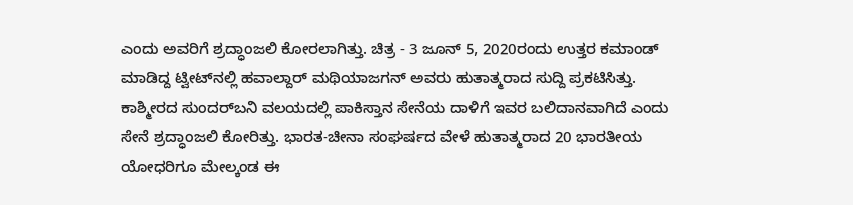ಎಂದು ಅವರಿಗೆ ಶ್ರದ್ಧಾಂಜಲಿ ಕೋರಲಾಗಿತ್ತು. ಚಿತ್ರ - 3 ಜೂನ್ 5, 2020ರಂದು ಉತ್ತರ ಕಮಾಂಡ್‌ ಮಾಡಿದ್ದ ಟ್ವೀಟ್‌ನಲ್ಲಿ ಹವಾಲ್ದಾರ್ ಮಥಿಯಾಜಗನ್ ಅವರು ಹುತಾತ್ಮರಾದ ಸುದ್ದಿ ಪ್ರಕಟಿಸಿತ್ತು. ಕಾಶ್ಮೀರದ ಸುಂದರ್‌ಬನಿ ವಲಯದಲ್ಲಿ ಪಾಕಿಸ್ತಾನ ಸೇನೆಯ ದಾಳಿಗೆ ಇವರ ಬಲಿದಾನವಾಗಿದೆ ಎಂದು ಸೇನೆ ಶ್ರದ್ಧಾಂಜಲಿ ಕೋರಿತ್ತು. ಭಾರತ-ಚೀನಾ ಸಂಘರ್ಷದ ವೇಳೆ ಹುತಾತ್ಮರಾದ 20 ಭಾರತೀಯ ಯೋಧರಿಗೂ ಮೇಲ್ಕಂಡ ಈ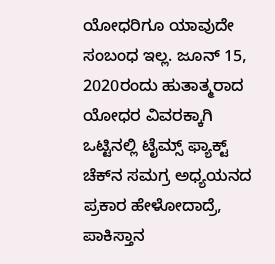ಯೋಧರಿಗೂ ಯಾವುದೇ ಸಂಬಂಧ ಇಲ್ಲ. ಜೂನ್ 15, 2020ರಂದು ಹುತಾತ್ಮರಾದ ಯೋಧರ ವಿವರಕ್ಕಾಗಿ ಒಟ್ಟಿನಲ್ಲಿ ಟೈಮ್ಸ್‌ ಫ್ಯಾಕ್ಟ್‌ ಚೆಕ್‌ನ ಸಮಗ್ರ ಅಧ್ಯಯನದ ಪ್ರಕಾರ ಹೇಳೋದಾದ್ರೆ, ಪಾಕಿಸ್ತಾನ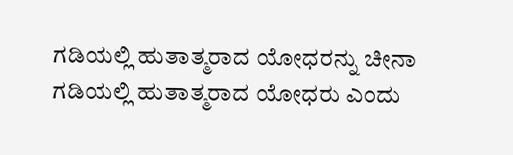ಗಡಿಯಲ್ಲಿ ಹುತಾತ್ಮರಾದ ಯೋಧರನ್ನು ಚೀನಾ ಗಡಿಯಲ್ಲಿ ಹುತಾತ್ಮರಾದ ಯೋಧರು ಎಂದು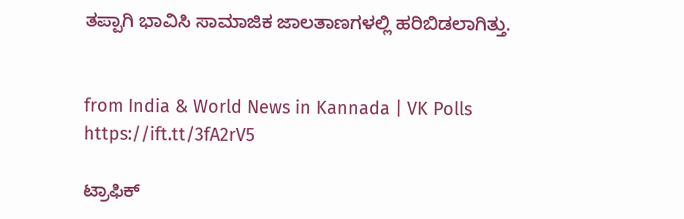ತಪ್ಪಾಗಿ ಭಾವಿಸಿ ಸಾಮಾಜಿಕ ಜಾಲತಾಣಗಳಲ್ಲಿ ಹರಿಬಿಡಲಾಗಿತ್ತು.


from India & World News in Kannada | VK Polls https://ift.tt/3fA2rV5

ಟ್ರಾಫಿಕ್‌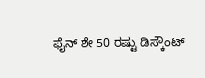ಫೈನ್‌ ಶೇ 50 ರಷ್ಟು ಡಿಸ್ಕೌಂಟ್‌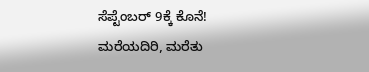ಸೆಪ್ಟೆಂಬರ್‌ 9ಕ್ಕೆ ಕೊನೆ! ಮರೆಯದಿರಿ, ಮರೆತು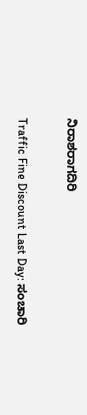ನಿರಾಶರಾಗದಿರಿ

Traffic Fine Discount Last Day: ಸಂಚಾರಿ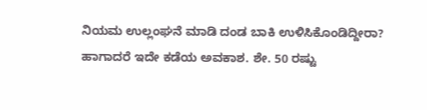ನಿಯಮ ಉಲ್ಲಂಘನೆ ಮಾಡಿ ದಂಡ ಬಾಕಿ ಉಳಿಸಿಕೊಂಡಿದ್ದೀರಾ? ಹಾಗಾದರೆ ಇದೇ ಕಡೆಯ ಅವಕಾಶ. ಶೇ. 50 ರಷ್ಟು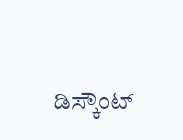ಡಿಸ್ಕೌಂಟ್‌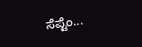ಸೆಪ್ಟೆಂ...